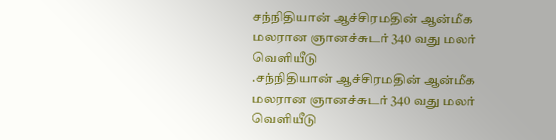சந்நிதியான் ஆச்சிரமதின் ஆன்மீக மலரான ஞானச்சுடர் 340 வது மலர் வெளியீடு
.சந்நிதியான் ஆச்சிரமதின் ஆன்மீக மலரான ஞானச்சுடர் 340 வது மலர் வெளியீடு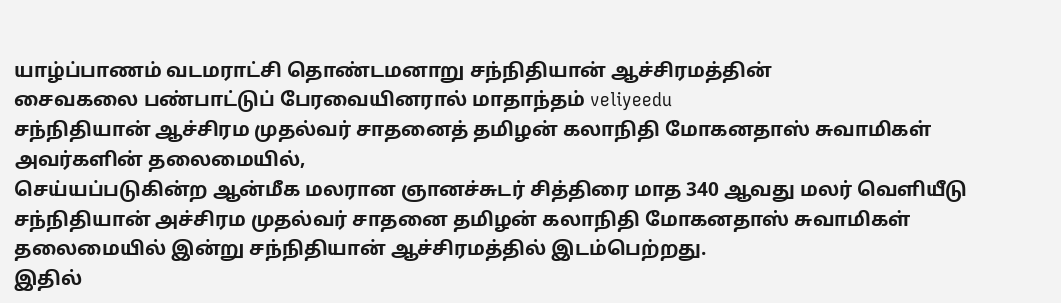யாழ்ப்பாணம் வடமராட்சி தொண்டமனாறு சந்நிதியான் ஆச்சிரமத்தின்
சைவகலை பண்பாட்டுப் பேரவையினரால் மாதாந்தம் veliyeedu
சந்நிதியான் ஆச்சிரம முதல்வர் சாதனைத் தமிழன் கலாநிதி மோகனதாஸ் சுவாமிகள் அவர்களின் தலைமையில்,
செய்யப்படுகின்ற ஆன்மீக மலரான ஞானச்சுடர் சித்திரை மாத 340 ஆவது மலர் வெளியீடு சந்நிதியான் அச்சிரம முதல்வர் சாதனை தமிழன் கலாநிதி மோகனதாஸ் சுவாமிகள் தலைமையில் இன்று சந்நிதியான் ஆச்சிரமத்தில் இடம்பெற்றது.
இதில்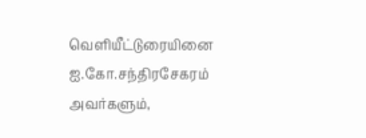வெளியீட்டுரையினை
ஐ.கோ.சந்திரசேகரம்
அவர்களும்,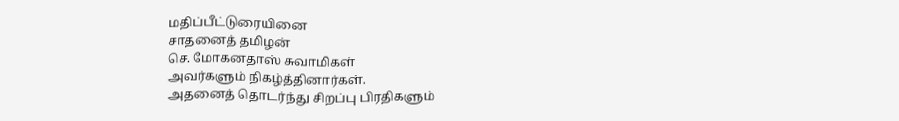மதிப்பீட்டுரையினை
சாதனைத் தமிழன்
செ. மோகனதாஸ் சுவாமிகள்
அவர்களும் நிகழ்த்தினார்கள்.
அதனைத் தொடர்ந்து சிறப்பு பிரதிகளும்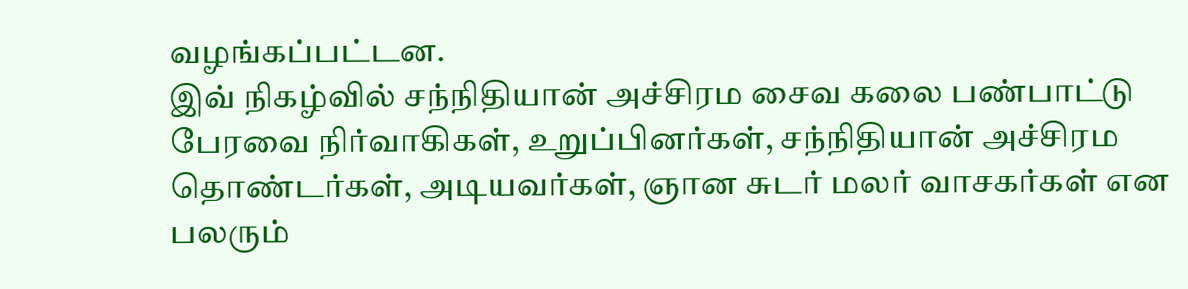வழங்கப்பட்டன.
இவ் நிகழ்வில் சந்நிதியான் அச்சிரம சைவ கலை பண்பாட்டு பேரவை நிர்வாகிகள், உறுப்பினர்கள், சந்நிதியான் அச்சிரம தொண்டர்கள், அடியவர்கள், ஞான சுடர் மலர் வாசகர்கள் என பலரும்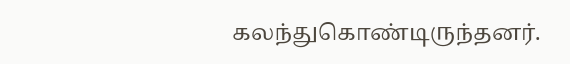கலந்துகொண்டிருந்தனர்.